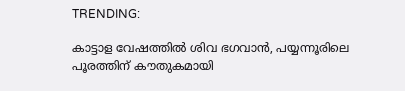TRENDING:

കാട്ടാള വേഷത്തിൽ ശിവ ഭഗവാന്‍, പയ്യന്നൂരിലെ പൂരത്തിന് കൗതുകമായി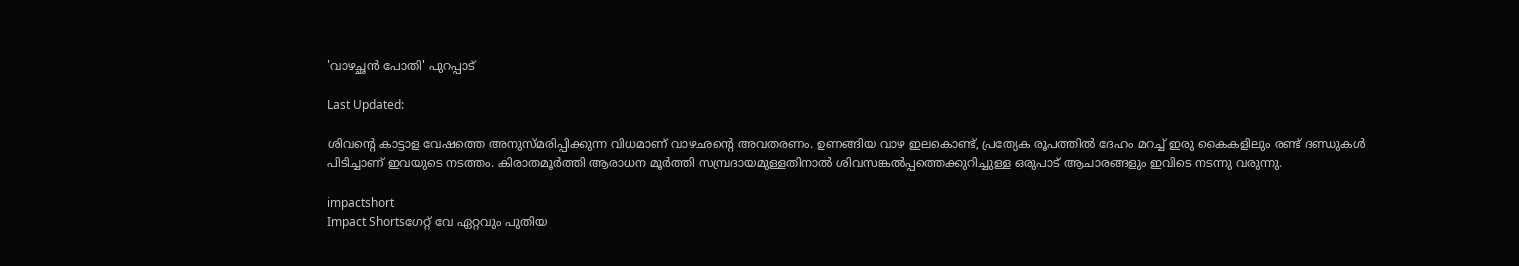'വാഴച്ഛൻ പോതി' പുറപ്പാട്

Last Updated:

ശിവൻ്റെ കാട്ടാള വേഷത്തെ അനുസ്മരിപ്പിക്കുന്ന വിധമാണ് വാഴഛൻ്റെ അവതരണം. ഉണങ്ങിയ വാഴ ഇലകൊണ്ട്, പ്രത്യേക രൂപത്തില്‍ ദേഹം മറച്ച് ഇരു കൈകളിലും രണ്ട് ദണ്ഡുകള്‍ പിടിച്ചാണ് ഇവയുടെ നടത്തം. കിരാതമൂര്‍ത്തി ആരാധന മൂര്‍ത്തി സമ്പ്രദായമുള്ളതിനാല്‍ ശിവസങ്കല്‍പ്പത്തെക്കുറിച്ചുള്ള ഒരുപാട് ആചാരങ്ങളും ഇവിടെ നടന്നു വരുന്നു.

impactshort
Impact Shortsഗേറ്റ് വേ ഏറ്റവും പുതിയ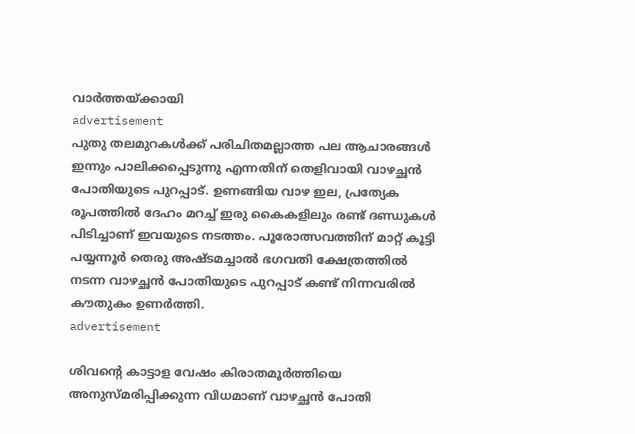വാർത്തയ്ക്കായി
advertisement
പുതു തലമുറകള്‍ക്ക് പരിചിതമല്ലാത്ത പല ആചാരങ്ങള്‍ ഇന്നും പാലിക്കപ്പെടുന്നു എന്നതിന് തെളിവായി വാഴച്ഛൻ പോതിയുടെ പുറപ്പാട്. ഉണങ്ങിയ വാഴ ഇല, പ്രത്യേക രൂപത്തില്‍ ദേഹം മറച്ച് ഇരു കൈകളിലും രണ്ട് ദണ്ഡുകള്‍ പിടിച്ചാണ് ഇവയുടെ നടത്തം. പൂരോത്സവത്തിന് മാറ്റ് കൂട്ടി പയ്യന്നൂര്‍ തെരു അഷ്ടമച്ചാല്‍ ഭഗവതി ക്ഷേത്രത്തില്‍ നടന്ന വാഴച്ഛൻ പോതിയുടെ പുറപ്പാട് കണ്ട് നിന്നവരില്‍ കൗതുകം ഉണര്‍ത്തി.
advertisement

ശിവൻ്റെ കാട്ടാള വേഷം കിരാതമൂര്‍ത്തിയെ അനുസ്മരിപ്പിക്കുന്ന വിധമാണ് വാഴച്ഛൻ പോതി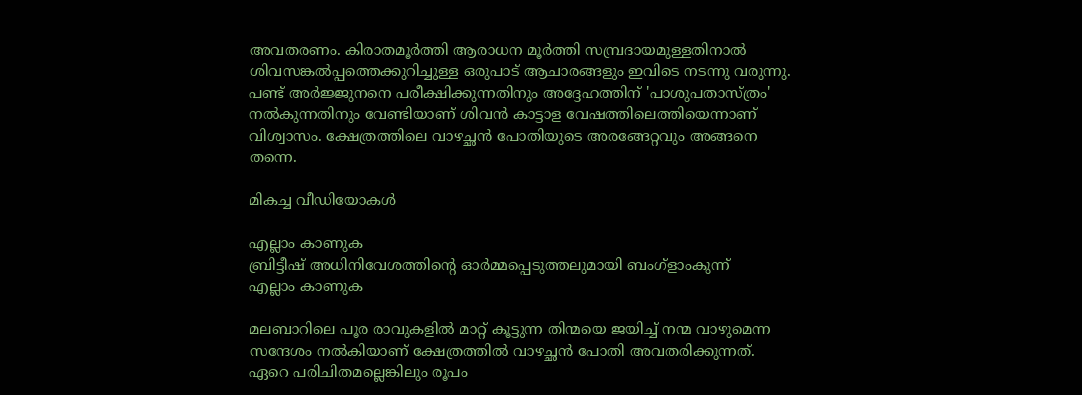അവതരണം. കിരാതമൂര്‍ത്തി ആരാധന മൂര്‍ത്തി സമ്പ്രദായമുള്ളതിനാല്‍ ശിവസങ്കല്‍പ്പത്തെക്കുറിച്ചുള്ള ഒരുപാട് ആചാരങ്ങളും ഇവിടെ നടന്നു വരുന്നു. പണ്ട് അര്‍ജ്ജുനനെ പരീക്ഷിക്കുന്നതിനും അദ്ദേഹത്തിന് 'പാശുപതാസ്ത്രം' നല്‍കുന്നതിനും വേണ്ടിയാണ് ശിവന്‍ കാട്ടാള വേഷത്തിലെത്തിയെന്നാണ് വിശ്വാസം. ക്ഷേത്രത്തിലെ വാഴച്ഛൻ പോതിയുടെ അരങ്ങേറ്റവും അങ്ങനെ തന്നെ.

മികച്ച വീഡിയോകൾ

എല്ലാം കാണുക
ബ്രിട്ടീഷ് അധിനിവേശത്തിൻ്റെ ഓർമ്മപ്പെടുത്തലുമായി ബംഗ്ളാംകുന്ന്
എല്ലാം കാണുക

മലബാറിലെ പൂര രാവുകളില്‍ മാറ്റ് കൂട്ടുന്ന തിന്മയെ ജയിച്ച് നന്മ വാഴുമെന്ന സന്ദേശം നല്‍കിയാണ് ക്ഷേത്രത്തില്‍ വാഴച്ഛൻ പോതി അവതരിക്കുന്നത്. ഏറെ പരിചിതമല്ലെങ്കിലും രൂപം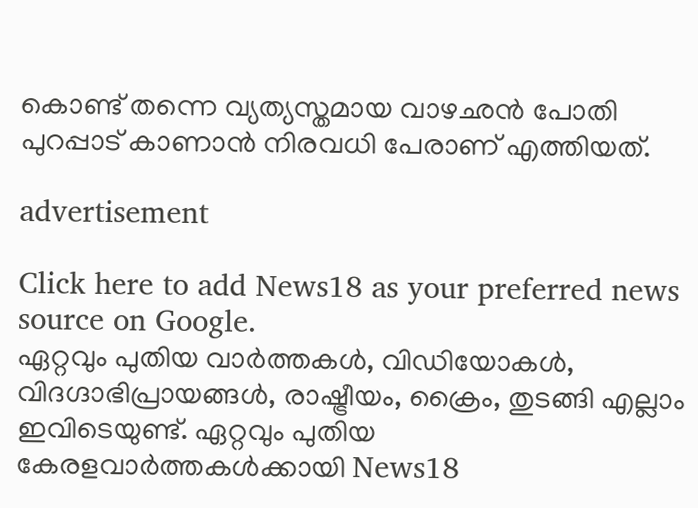കൊണ്ട് തന്നെ വ്യത്യസ്തമായ വാഴഛൻ പോതി പുറപ്പാട് കാണാന്‍ നിരവധി പേരാണ് എത്തിയത്.

advertisement

Click here to add News18 as your preferred news source on Google.
ഏറ്റവും പുതിയ വാർത്തകൾ, വിഡിയോകൾ, വിദഗ്ദാഭിപ്രായങ്ങൾ, രാഷ്ട്രീയം, ക്രൈം, തുടങ്ങി എല്ലാം ഇവിടെയുണ്ട്. ഏറ്റവും പുതിയ കേരളവാർത്തകൾക്കായി News18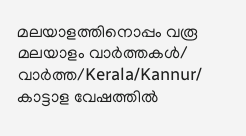മലയാളത്തിനൊപ്പം വരൂ
മലയാളം വാർത്തകൾ/ വാർത്ത/Kerala/Kannur/
കാട്ടാള വേഷത്തിൽ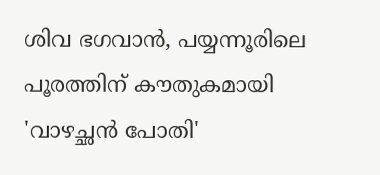ശിവ ഭഗവാന്‍, പയ്യന്നൂരിലെ പൂരത്തിന് കൗതുകമായി 'വാഴച്ഛൻ പോതി'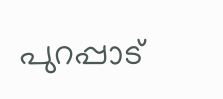പുറപ്പാട്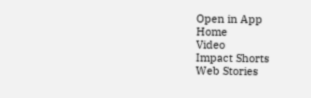Open in App
Home
Video
Impact Shorts
Web Stories